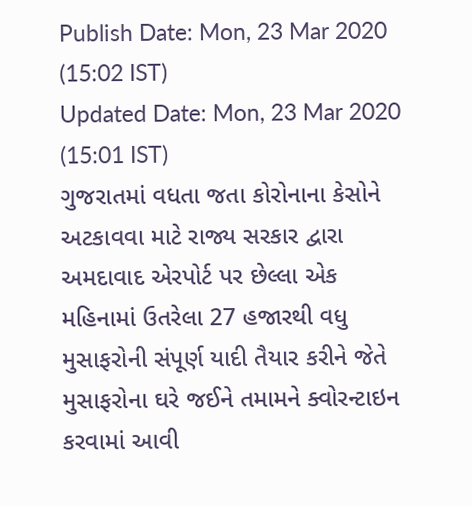Publish Date: Mon, 23 Mar 2020 (15:02 IST)
Updated Date: Mon, 23 Mar 2020 (15:01 IST)
ગુજરાતમાં વધતા જતા કોરોનાના કેસોને અટકાવવા માટે રાજ્ય સરકાર દ્વારા અમદાવાદ એરપોર્ટ પર છેલ્લા એક મહિનામાં ઉતરેલા 27 હજારથી વધુ મુસાફરોની સંપૂર્ણ યાદી તૈયાર કરીને જેતે મુસાફરોના ઘરે જઈને તમામને ક્વોરન્ટાઇન કરવામાં આવી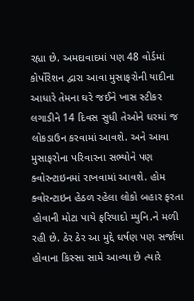રહ્યા છે. અમદાવાદમાં પણ 48 વોર્ડમાં કોર્પોરેશન દ્વારા આવા મુસાફરોની યાદીના આધારે તેમના ઘરે જઈને ખાસ સ્ટીકર લગાડીને 14 દિવસ સુધી તેઓને ઘરમાં જ લોકડાઉન કરવામાં આવશે. અને આવા મુસાફરોના પરિવારના સભ્યોને પણ ક્વોરન્ટાઇનમાં રાખવામાં આવશે. હોમ ક્વોરન્ટાઇન હેઠળ રહેલા લોકો બહાર ફરતા હોવાની મોટા પાયે ફરિયાદો મ્યુનિ.ને મળી રહી છે. ઠેર ઠેર આ મુદ્દે ઘર્ષણ પણ સર્જાયા હોવાના કિસ્સા સામે આવ્યા છે ત્યારે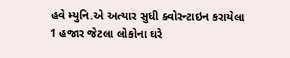હવે મ્યુનિ.એ અત્યાર સુધી ક્વોરન્ટાઇન કરાયેલા 1 હજાર જેટલા લોકોના ઘરે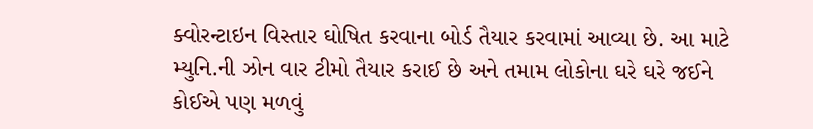ક્વોરન્ટાઇન વિસ્તાર ઘોષિત કરવાના બોર્ડ તૈયાર કરવામાં આવ્યા છે. આ માટે મ્યુનિ.ની ઝોન વાર ટીમો તૈયાર કરાઈ છે અને તમામ લોકોના ઘરે ઘરે જઈને કોઈએ પણ મળવું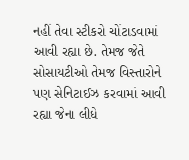નહીં તેવા સ્ટીકરો ચોંટાડવામાં આવી રહ્યા છે. તેમજ જેતે સોસાયટીઓ તેમજ વિસ્તારોને પણ સેનિટાઈઝ કરવામાં આવી રહ્યા જેના લીધે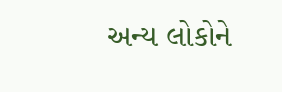અન્ય લોકોને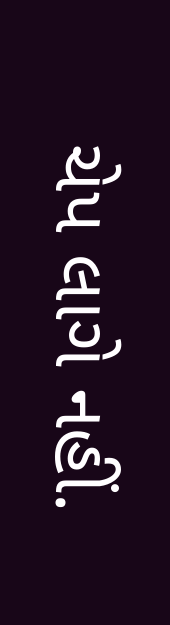ચેપ લાગે નહીં.